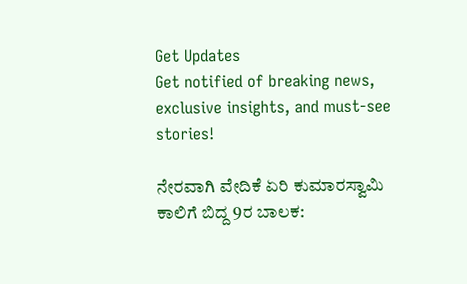Get Updates
Get notified of breaking news, exclusive insights, and must-see stories!

ನೇರವಾಗಿ ವೇದಿಕೆ ಏರಿ ಕುಮಾರಸ್ವಾಮಿ ಕಾಲಿಗೆ ಬಿದ್ದ 9ರ ಬಾಲಕ: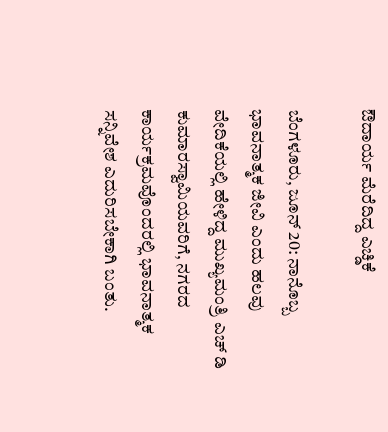ಔದಾರ್ಯ ಮೆರೆದಿದ್ದ ಎಚ್ಡಿಕೆ

ಬೆಂಗಳೂರು, ಜೂನ್ 20: ನಾನೊಬ್ಬ ಭಾವನಾತ್ಮಕ ಜೀವಿ ಎಂದು ಹಲವು ವೇದಿಕೆಯಲ್ಲಿ ಹೇಳಿದ್ದ ಮುಖ್ಯಮಂತ್ರಿ ಎಚ್ ಡಿ ಕುಮಾರಸ್ವಾಮಿಯವರಿಗೆ, ನಗರದ ಕಾರ್ಯಕ್ರಮವೊಂದರಲ್ಲಿ ಭಾವನಾತ್ಮಕ ಸನ್ನಿವೇಶ ಎದುರಿಸಬೇಕಾಗಿ ಬಂತು.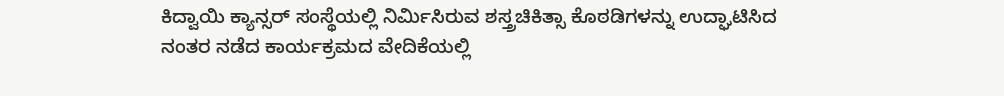ಕಿದ್ವಾಯಿ ಕ್ಯಾನ್ಸರ್ ಸಂಸ್ಥೆಯಲ್ಲಿ ನಿರ್ಮಿಸಿರುವ ಶಸ್ತ್ರಚಿಕಿತ್ಸಾ ಕೊಠಡಿಗಳನ್ನು ಉದ್ಘಾಟಿಸಿದ ನಂತರ ನಡೆದ ಕಾರ್ಯಕ್ರಮದ ವೇದಿಕೆಯಲ್ಲಿ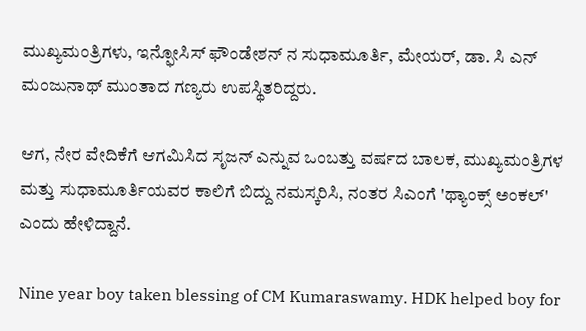ಮುಖ್ಯಮಂತ್ರಿಗಳು, ಇನ್ಫೋಸಿಸ್ ಫೌಂಡೇಶನ್ ನ ಸುಧಾಮೂರ್ತಿ, ಮೇಯರ್, ಡಾ. ಸಿ ಎನ್ ಮಂಜುನಾಥ್ ಮುಂತಾದ ಗಣ್ಯರು ಉಪಸ್ಥಿತರಿದ್ದರು.

ಆಗ, ನೇರ ವೇದಿಕೆಗೆ ಆಗಮಿಸಿದ ಸೃಜನ್ ಎನ್ನುವ ಒಂಬತ್ತು ವರ್ಷದ ಬಾಲಕ, ಮುಖ್ಯಮಂತ್ರಿಗಳ ಮತ್ತು ಸುಧಾಮೂರ್ತಿಯವರ ಕಾಲಿಗೆ ಬಿದ್ದು ನಮಸ್ಕರಿಸಿ, ನಂತರ ಸಿಎಂಗೆ 'ಥ್ಯಾಂಕ್ಸ್ ಅಂಕಲ್' ಎಂದು ಹೇಳಿದ್ದಾನೆ.

Nine year boy taken blessing of CM Kumaraswamy. HDK helped boy for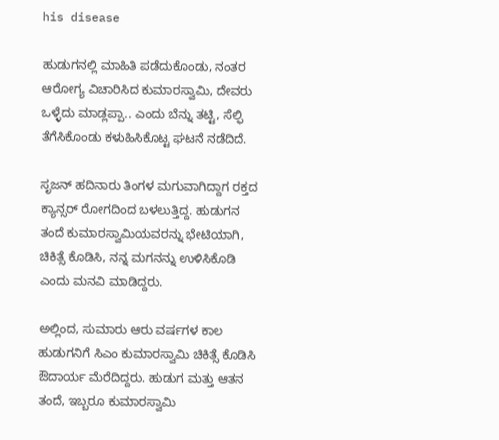his disease

ಹುಡುಗನಲ್ಲಿ ಮಾಹಿತಿ ಪಡೆದುಕೊಂಡು, ನಂತರ ಆರೋಗ್ಯ ವಿಚಾರಿಸಿದ ಕುಮಾರಸ್ವಾಮಿ, ದೇವರು ಒಳ್ಳೆದು ಮಾಡ್ಲಪ್ಪಾ.. ಎಂದು ಬೆನ್ನು ತಟ್ಟಿ, ಸೆಲ್ಫಿ ತೆಗೆಸಿಕೊಂಡು ಕಳುಹಿಸಿಕೊಟ್ಟ ಘಟನೆ ನಡೆದಿದೆ.

ಸೃಜನ್ ಹದಿನಾರು ತಿಂಗಳ ಮಗುವಾಗಿದ್ದಾಗ ರಕ್ತದ ಕ್ಯಾನ್ಸರ್ ರೋಗದಿಂದ ಬಳಲುತ್ತಿದ್ದ. ಹುಡುಗನ ತಂದೆ ಕುಮಾರಸ್ವಾಮಿಯವರನ್ನು ಭೇಟಿಯಾಗಿ, ಚಿಕಿತ್ಸೆ ಕೊಡಿಸಿ, ನನ್ನ ಮಗನನ್ನು ಉಳಿಸಿಕೊಡಿ ಎಂದು ಮನವಿ ಮಾಡಿದ್ದರು.

ಅಲ್ಲಿಂದ, ಸುಮಾರು ಆರು ವರ್ಷಗಳ ಕಾಲ ಹುಡುಗನಿಗೆ ಸಿಎಂ ಕುಮಾರಸ್ವಾಮಿ ಚಿಕಿತ್ಸೆ ಕೊಡಿಸಿ ಔದಾರ್ಯ ಮೆರೆದಿದ್ದರು. ಹುಡುಗ ಮತ್ತು ಆತನ ತಂದೆ, ಇಬ್ಬರೂ ಕುಮಾರಸ್ವಾಮಿ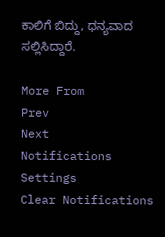ಕಾಲಿಗೆ ಬಿದ್ದು, ಧನ್ಯವಾದ ಸಲ್ಲಿಸಿದ್ದಾರೆ.

More From
Prev
Next
Notifications
Settings
Clear Notifications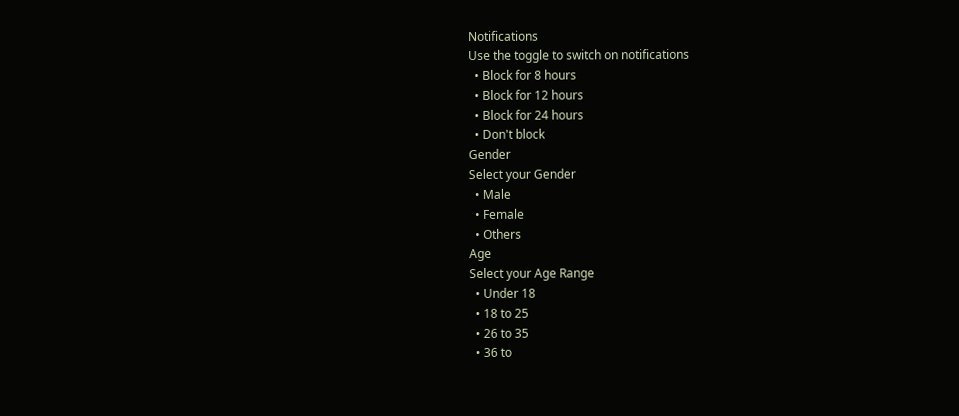Notifications
Use the toggle to switch on notifications
  • Block for 8 hours
  • Block for 12 hours
  • Block for 24 hours
  • Don't block
Gender
Select your Gender
  • Male
  • Female
  • Others
Age
Select your Age Range
  • Under 18
  • 18 to 25
  • 26 to 35
  • 36 to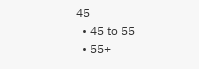45
  • 45 to 55
  • 55+